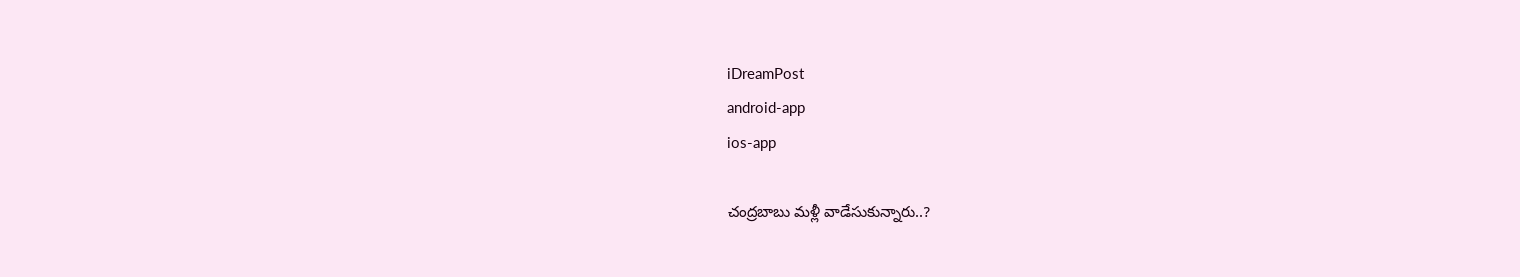iDreamPost
android-app
ios-app

చంద్ర‌బాబు మ‌ళ్లీ వాడేసుకున్నారు..?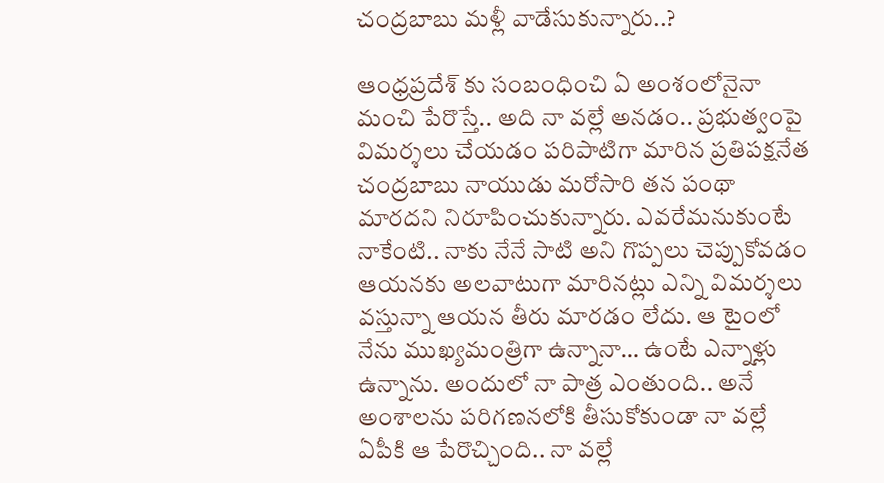చంద్ర‌బాబు మ‌ళ్లీ వాడేసుకున్నారు..?

ఆంధ్ర‌ప్ర‌దేశ్ కు సంబంధించి ఏ అంశంలోనైనా మంచి పేరొస్తే.. అది నా వ‌ల్లే అన‌డం.. ప్ర‌భుత్వంపై విమ‌ర్శ‌లు చేయ‌డం ప‌రిపాటిగా మారిన ప్ర‌తిప‌క్ష‌నేత చంద్ర‌బాబు నాయుడు మ‌రోసారి త‌న పంథా మార‌ద‌ని నిరూపించుకున్నారు. ఎవ‌రేమ‌నుకుంటే నాకేంటి.. నాకు నేనే సాటి అని గొప్ప‌లు చెప్పుకోవ‌డం ఆయ‌న‌కు అల‌వాటుగా మారిన‌ట్లు ఎన్ని విమ‌ర్శ‌లు వ‌స్తున్నా ఆయ‌న తీరు మార‌డం లేదు. ఆ టైంలో నేను ముఖ్య‌మంత్రిగా ఉన్నానా… ఉంటే ఎన్నాళ్లు ఉన్నాను. అందులో నా పాత్ర ఎంతుంది.. అనే అంశాల‌ను ప‌రిగ‌ణ‌న‌లోకి తీసుకోకుండా నా వ‌ల్లే ఏపీకి ఆ పేరొచ్చింది.. నా వ‌ల్లే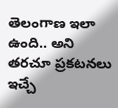తెలంగాణ ఇలా ఉంది.. అని త‌ర‌చూ ప్ర‌క‌ట‌న‌లు ఇచ్చే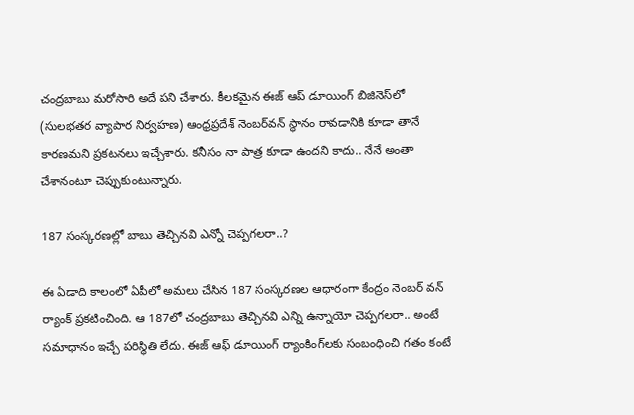చంద్ర‌బాబు మ‌రోసారి అదే ప‌ని చేశారు. కీలకమైన ఈజ్ ఆప్ డూయింగ్ బిజినెస్‌లో (సులభతర వ్యాపార నిర్వహణ) ఆంధ్ర‌ప్ర‌దేశ్ నెంబర్‌వన్‌ స్థానం రావ‌డానికి కూడా తానే కార‌ణ‌మ‌ని ప్ర‌క‌ట‌న‌లు ఇచ్చేశారు. క‌నీసం నా పాత్ర కూడా ఉందని కాదు.. నేనే అంతా చేశానంటూ చెప్పుకుంటున్నారు.

187 సంస్క‌ర‌ణ‌ల్లో బాబు తెచ్చిన‌వి ఎన్నో చెప్ప‌గ‌ల‌రా..?

ఈ ఏడాది కాలంలో ఏపీలో అమ‌లు చేసిన 187 సంస్కరణల ఆధారంగా కేంద్రం నెంబ‌ర్ వ‌న్ ర్యాంక్ ప్ర‌క‌టించింది. ఆ 187లో చంద్ర‌బాబు తెచ్చిన‌వి ఎన్ని ఉన్నాయో చెప్ప‌గ‌ల‌రా.. అంటే స‌మాధానం ఇచ్చే ప‌రిస్థితి లేదు. ఈజ్‌ ఆఫ్‌ డూయింగ్‌ ర్యాంకింగ్‌లకు సంబంధించి గతం కంటే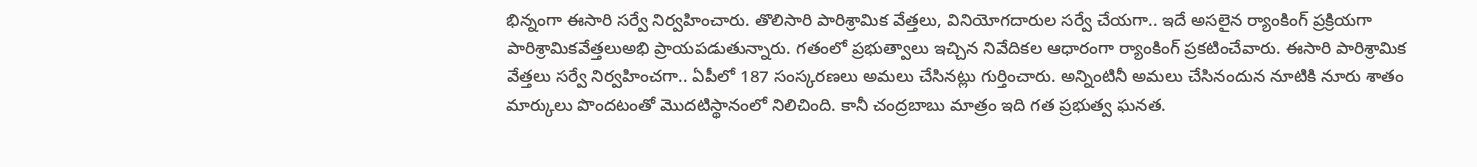భిన్నంగా ఈసారి స‌ర్వే నిర్వ‌హించారు. తొలిసారి పారిశ్రామిక వేత్తలు, వినియోగదారుల సర్వే చేయగా.. ఇదే అసలైన ర్యాంకింగ్ ప్రక్రియగా పారిశ్రామికవేత్తలుఅభి ప్రాయపడుతున్నారు. గతంలో ప్రభుత్వాలు ఇచ్చిన నివేదికల ఆధారంగా ర్యాంకింగ్ ప్రకటించేవారు. ఈసారి పారిశ్రామిక వేత్తలు సర్వే నిర్వహించగా.. ఏపీలో 187 సంస్కరణలు అమలు చేసినట్లు గుర్తించారు. అన్నింటినీ అమలు చేసినందున నూటికి నూరు శాతం మార్కులు పొందటంతో మొదటిస్థానంలో నిలిచింది. కానీ చంద్ర‌బాబు మాత్రం ఇది గ‌త ప్ర‌భుత్వ ఘ‌న‌త‌.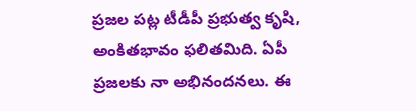ప్ర‌జ‌ల ప‌ట్ల టీడీపీ ప్ర‌భుత్వ కృషి, అంకిత‌భావం ఫ‌లిత‌మిది. ఏపీ ప్ర‌జ‌ల‌కు నా అభినంద‌న‌లు. ఈ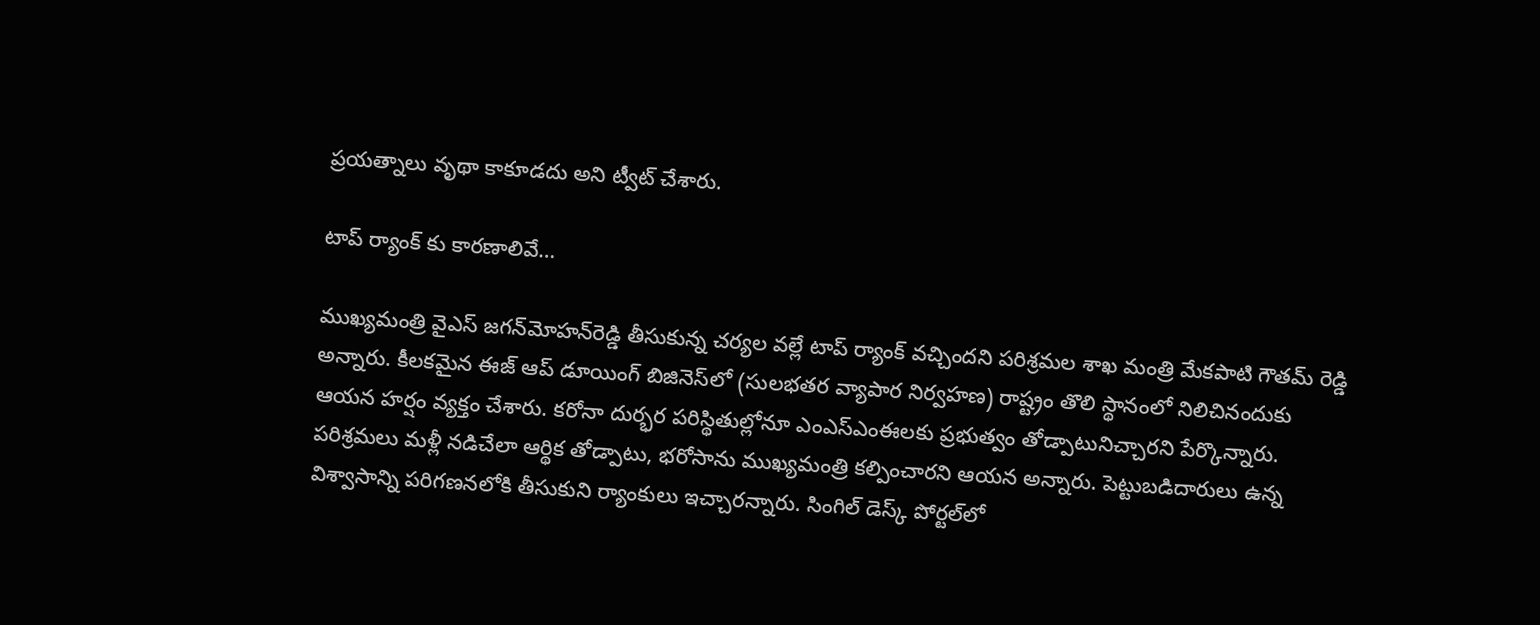ప్ర‌య‌త్నాలు వృథా కాకూడ‌దు అని ట్వీట్ చేశారు.

టాప్ ర్యాంక్ కు కార‌ణాలివే…

ముఖ్యమంత్రి వైఎస్‌ జగన్‌మోహన్‌రెడ్డి తీసుకున్న చర్యల వల్లే టాప్‌ ర్యాంక్‌ వచ్చిందని పరిశ్రమల శాఖ మంత్రి మేకపాటి గౌతమ్‌ రెడ్డి అన్నారు. కీలకమైన ఈజ్ ఆప్ డూయింగ్ బిజినెస్‌లో (సులభతర వ్యాపార నిర్వహణ) రాష్ట్రం తొలి స్థానంలో నిలిచినందుకు ఆయ‌న హ‌ర్షం వ్య‌క్తం చేశారు. కరోనా దుర్భర పరిస్థితుల్లోనూ ఎంఎస్‌ఎంఈలకు ప్రభుత్వం తోడ్పాటునిచ్చారని పేర్కొన్నారు. పరిశ్రమలు మళ్లీ నడిచేలా ఆర్థిక తోడ్పాటు, భరోసాను ముఖ్యమంత్రి కల్పించారని ఆయన అన్నారు. పెట్టుబడిదారులు ఉన్న విశ్వాసాన్ని పరిగణనలోకి తీసుకుని ర్యాంకులు ఇచ్చారన్నారు. సింగిల్‌ డెస్క్‌ పోర్టల్‌లో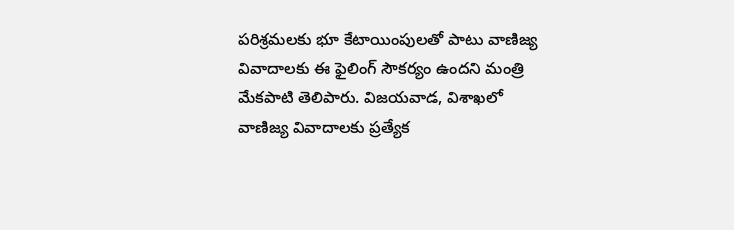పరిశ్రమలకు భూ కేటాయింపులతో పాటు వాణిజ్య వివాదాలకు ఈ ఫైలింగ్‌ సౌకర్యం ఉందని మంత్రి మేకపాటి తెలిపారు. విజయవాడ, విశాఖలో వాణిజ్య వివాదాలకు ప్రత్యేక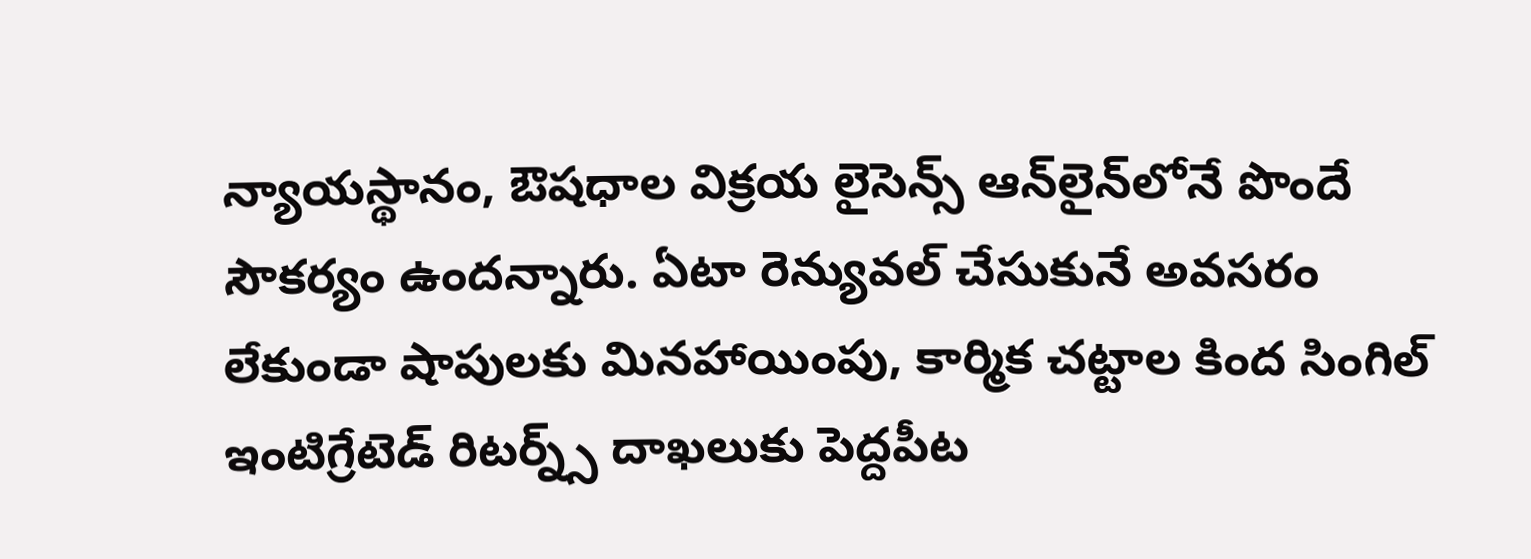న్యాయస్థానం, ఔషధాల విక్రయ లైసెన్స్‌ ఆన్‌లైన్‌లోనే పొందే సౌకర్యం ఉందన్నారు. ఏటా రెన్యువల్‌ చేసుకునే అవసరం లేకుండా షాపులకు మినహాయింపు, కార్మిక చట్టాల కింద సింగిల్‌ ఇంటిగ్రేటెడ్‌ రిటర్న్స్‌ దాఖలుకు పెద్దపీట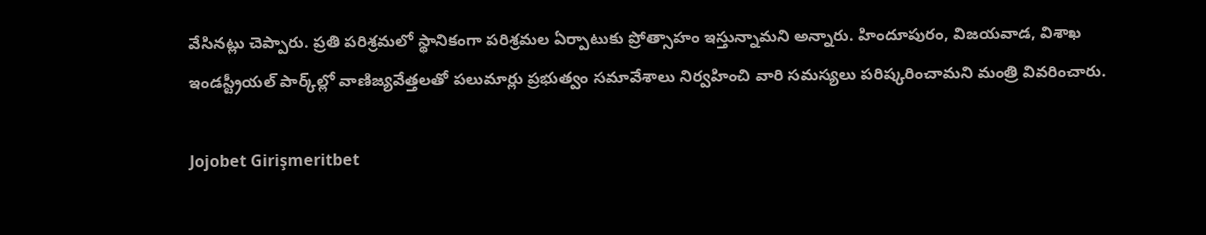వేసినట్లు చెప్పారు. ప్రతి పరిశ్రమలో స్థానికంగా పరిశ్రమల ఏర్పాటుకు ప్రోత్సాహం ఇస్తున్నామని అన్నారు. హిందూపురం, విజయవాడ, విశాఖ ఇండస్ట్రీయల్‌ పార్క్‌ల్లో వాణిజ్యవేత్తలతో పలుమార్లు ప్రభుత్వం సమావేశాలు నిర్వహించి వారి స‌మ‌స్య‌లు ప‌రిష్క‌రించామ‌ని మంత్రి వివ‌రించారు.

Jojobet Girişmeritbet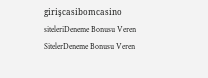girişcasibomcasino siteleriDeneme Bonusu Veren SitelerDeneme Bonusu Veren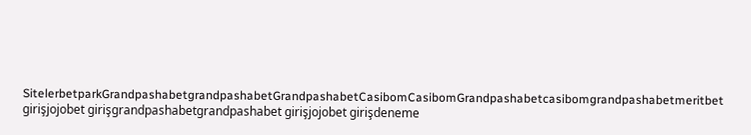SitelerbetparkGrandpashabetgrandpashabetGrandpashabetCasibomCasibomGrandpashabetcasibomgrandpashabetmeritbet girişjojobet girişgrandpashabetgrandpashabet girişjojobet girişdeneme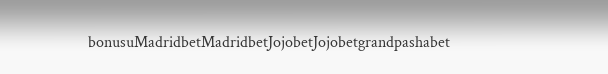bonusuMadridbetMadridbetJojobetJojobetgrandpashabet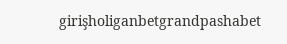girişholiganbetgrandpashabet